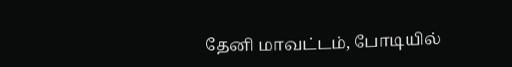தேனி மாவட்டம், போடியில்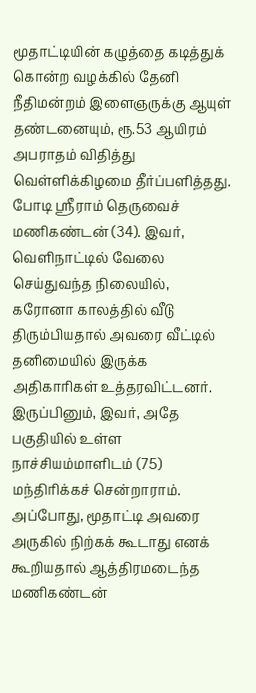மூதாட்டியின் கழுத்தை கடித்துக் கொன்ற வழக்கில் தேனி நீதிமன்றம் இளைஞருக்கு ஆயுள் தண்டனையும், ரூ.53 ஆயிரம் அபராதம் விதித்து வெள்ளிக்கிழமை தீர்ப்பளித்தது.
போடி ஸ்ரீராம் தெருவைச் மணிகண்டன் (34). இவர், வெளிநாட்டில் வேலை செய்துவந்த நிலையில், கரோனா காலத்தில் வீடு திரும்பியதால் அவரை வீட்டில் தனிமையில் இருக்க அதிகாரிகள் உத்தரவிட்டனர். இருப்பினும், இவர், அதே பகுதியில் உள்ள நாச்சியம்மாளிடம் (75) மந்திரிக்கச் சென்றாராம். அப்போது, மூதாட்டி அவரை அருகில் நிற்கக் கூடாது எனக் கூறியதால் ஆத்திரமடைந்த மணிகண்டன்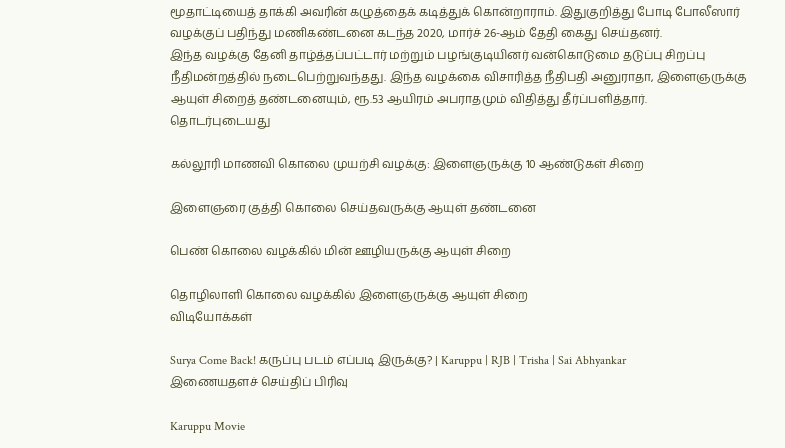மூதாட்டியைத் தாக்கி அவரின் கழுத்தைக் கடித்துக் கொன்றாராம். இதுகுறித்து போடி போலீஸார் வழக்குப் பதிந்து மணிகண்டனை கடந்த 2020, மார்ச் 26-ஆம் தேதி கைது செய்தனர்.
இந்த வழக்கு தேனி தாழ்த்தப்பட்டார் மற்றும் பழங்குடியினர் வன்கொடுமை தடுப்பு சிறப்பு நீதிமன்றத்தில் நடைபெற்றுவந்தது. இந்த வழக்கை விசாரித்த நீதிபதி அனுராதா, இளைஞருக்கு ஆயுள் சிறைத் தண்டனையும், ரூ.53 ஆயிரம் அபராதமும் விதித்து தீர்ப்பளித்தார்.
தொடர்புடையது

கல்லூரி மாணவி கொலை முயற்சி வழக்கு: இளைஞருக்கு 10 ஆண்டுகள் சிறை

இளைஞரை குத்தி கொலை செய்தவருக்கு ஆயுள் தண்டனை

பெண் கொலை வழக்கில் மின் ஊழியருக்கு ஆயுள் சிறை

தொழிலாளி கொலை வழக்கில் இளைஞருக்கு ஆயுள் சிறை
விடியோக்கள்

Surya Come Back! கருப்பு படம் எப்படி இருக்கு? | Karuppu | RJB | Trisha | Sai Abhyankar
இணையதளச் செய்திப் பிரிவு

Karuppu Movie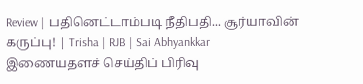Review | பதினெட்டாம்படி நீதிபதி... சூர்யாவின் கருப்பு! | Trisha | RJB | Sai Abhyankkar
இணையதளச் செய்திப் பிரிவு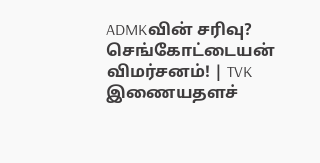ADMKவின் சரிவு? செங்கோட்டையன் விமர்சனம்! | TVK
இணையதளச்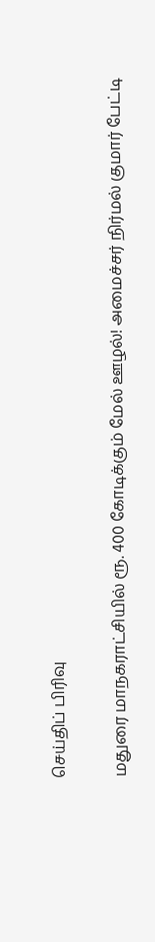செய்திப் பிரிவு

மதுரை மாநகராட்சியில் ரூ. 400 கோடிக்கும் மேல் ஊழல்! அமைச்சர் நிர்மல் குமார் பேட்டி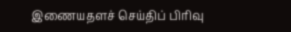இணையதளச் செய்திப் பிரிவு